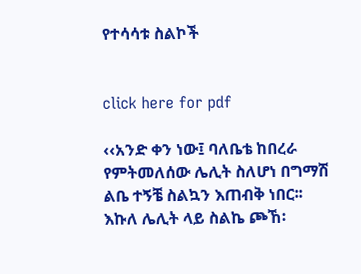የተሳሳቱ ስልኮች


click here for pdf

‹‹አንድ ቀን ነው፤ ባለቤቴ ከበረራ የምትመለሰው ሌሊት ስለሆነ በግማሽ ልቤ ተኝቼ ስልኳን እጠብቅ ነበር፡፡ እኩለ ሌሊት ላይ ስልኬ ጮኸ፡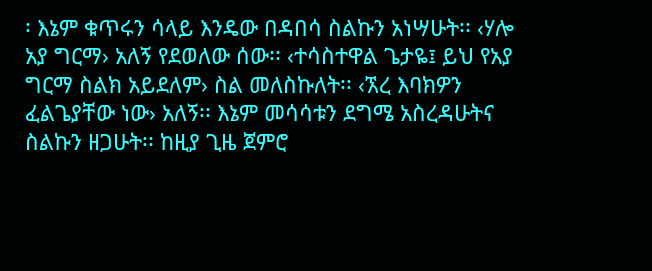፡ እኔም ቁጥሩን ሳላይ እንዴው በዳበሳ ስልኩን አነሣሁት፡፡ ‹ሃሎ አያ ግርማ› አለኝ የደወለው ሰው፡፡ ‹ተሳስተዋል ጌታዬ፤ ይህ የአያ ግርማ ስልክ አይደለም› ስል መለስኩለት፡፡ ‹ኧረ እባክዎን ፈልጌያቸው ነው› አለኝ፡፡ እኔም መሳሳቱን ደግሜ አስረዳሁትና ስልኩን ዘጋሁት፡፡ ከዚያ ጊዜ ጀምሮ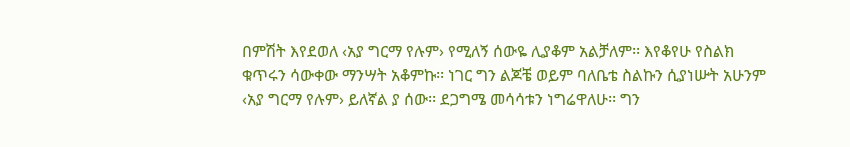በምሽት እየደወለ ‹አያ ግርማ የሉም› የሚለኝ ሰውዬ ሊያቆም አልቻለም፡፡ እየቆየሁ የስልክ ቁጥሩን ሳውቀው ማንሣት አቆምኩ፡፡ ነገር ግን ልጆቼ ወይም ባለቤቴ ስልኩን ሲያነሡት አሁንም ‹አያ ግርማ የሉም› ይለኛል ያ ሰው፡፡ ደጋግሜ መሳሳቱን ነግሬዋለሁ፡፡ ግን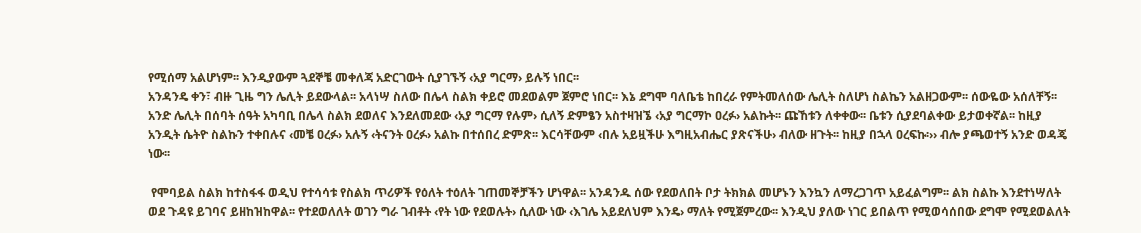የሚሰማ አልሆነም፡፡ እንዲያውም ጓደኞቼ መቀለጃ አድርገውት ሲያገኙኝ ‹አያ ግርማ› ይሉኝ ነበር፡፡
አንዳንዴ ቀን፣ ብዙ ጊዜ ግን ሌሊት ይደውላል፡፡ አላነሣ ስለው በሌላ ስልክ ቀይሮ መደወልም ጀምሮ ነበር፡፡ እኔ ደግሞ ባለቤቴ ከበረራ የምትመለሰው ሌሊት ስለሆነ ስልኬን አልዘጋውም፡፡ ሰውዬው አሰለቸኝ፡፡ አንድ ሌሊት በሰባት ሰዓት አካባቢ በሌላ ስልክ ደወለና እንደለመደው ‹አያ ግርማ የሉም› ሲለኝ ድምፄን አስተዛዝኜ ‹አያ ግርማኮ ዐረፉ› አልኩት፡፡ ጩኸቱን ለቀቀው፡፡ ቤቱን ሲያደባልቀው ይታወቀኛል፡፡ ከዚያ አንዲት ሴትዮ ስልኩን ተቀበሉና ‹መቼ ዐረፉ› አሉኝ ‹ትናንት ዐረፉ› አልኩ በተሰበረ ድምጽ፡፡ እርሳቸውም ‹በሉ አይዟችሁ እግዚአብሔር ያጽናችሁ› ብለው ዘጉት፡፡ ከዚያ በኋላ ዐረፍኩ፡›› ብሎ ያጫወተኝ አንድ ወዳጄ ነው፡፡

 የሞባይል ስልክ ከተስፋፋ ወዲህ የተሳሳቱ የስልክ ጥሪዎች የዕለት ተዕለት ገጠመኞቻችን ሆነዋል፡፡ አንዳንዱ ሰው የደወለበት ቦታ ትክክል መሆኑን እንኳን ለማረጋገጥ አይፈልግም፡፡ ልክ ስልኩ እንደተነሣለት ወደ ጉዳዩ ይገባና ይዘከዝከዋል፡፡ የተደወለለት ወገን ግራ ገብቶት ‹የት ነው የደወሉት› ሲለው ነው ‹እገሌ አይደለህም እንዴ› ማለት የሚጀምረው፡፡ እንዲህ ያለው ነገር ይበልጥ የሚወሳሰበው ደግሞ የሚደወልለት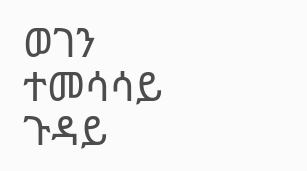ወገን ተመሳሳይ ጉዳይ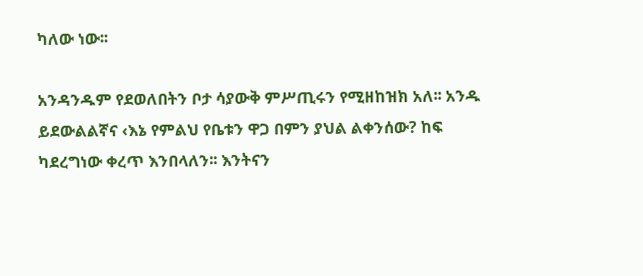ካለው ነው፡፡

አንዳንዱም የደወለበትን ቦታ ሳያውቅ ምሥጢሩን የሚዘከዝክ አለ፡፡ አንዱ ይደውልልኛና ‹እኔ የምልህ የቤቱን ዋጋ በምን ያህል ልቀንሰው? ከፍ ካደረግነው ቀረጥ እንበላለን፡፡ እንትናን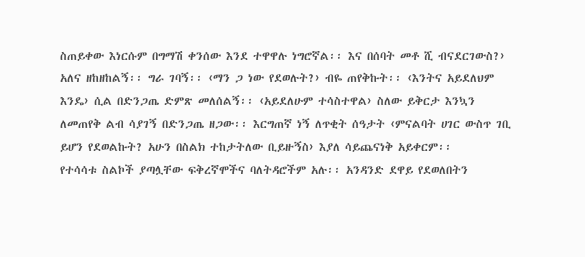ስጠይቀው እነርሱም በግማሽ ቀንሰው እንደ ተዋዋሉ ነግሮኛል፡፡ እና በሰባት መቶ ሺ ብናደርገውስ?› አለና ዘከዘከልኝ፡፡ ግራ ገባኝ፡፡ ‹ማን ጋ ነው የደወሉት?› ብዬ ጠየቅኩት፡፡ ‹እንትና አይደለህም እንዴ› ሲል በድንጋጤ ድምጽ መለሰልኝ፡፡ ‹አይደለሁም ተሳስተዋል› ስለው ይቅርታ እንኳን ለመጠየቅ ልብ ሳያገኝ በድንጋጤ ዘጋው፡፡ እርግጠኛ ነኝ ለጥቂት ሰዓታት ‹ምናልባት ሀገር ውስጥ ገቢ ይሆን የደወልኩት? አሁን በስልክ ተከታትለው ቢይዙኝስ› እያለ ሳይጨናነቅ አይቀርም፡፡
የተሳሳቱ ስልኮች ያጣሏቸው ፍቅረኛሞችና ባለትዳሮችም አሉ፡፡ አንዳንድ ደዋይ የደወለበትን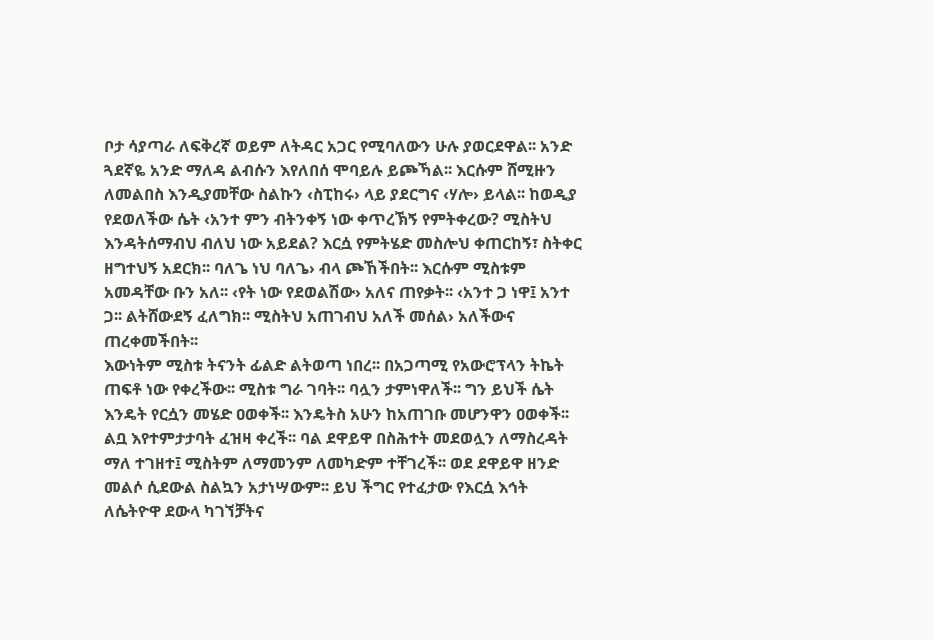ቦታ ሳያጣራ ለፍቅረኛ ወይም ለትዳር አጋር የሚባለውን ሁሉ ያወርደዋል፡፡ አንድ ጓደኛዬ አንድ ማለዳ ልብሱን እየለበሰ ሞባይሉ ይጮኻል፡፡ እርሱም ሸሚዙን ለመልበስ እንዲያመቸው ስልኩን ‹ስፒከሩ› ላይ ያደርግና ‹ሃሎ› ይላል፡፡ ከወዲያ የደወለችው ሴት ‹አንተ ምን ብትንቀኝ ነው ቀጥረኽኝ የምትቀረው? ሚስትህ እንዳትሰማብህ ብለህ ነው አይደል? እርሷ የምትሄድ መስሎህ ቀጠርከኝ፣ ስትቀር ዘግተህኝ አደርክ፡፡ ባለጌ ነህ ባለጌ› ብላ ጮኸችበት፡፡ እርሱም ሚስቱም አመዳቸው ቡን አለ፡፡ ‹የት ነው የደወልሽው› አለና ጠየቃት፡፡ ‹አንተ ጋ ነዋ፤ አንተ ጋ፡፡ ልትሸውደኝ ፈለግክ፡፡ ሚስትህ አጠገብህ አለች መሰል› አለችውና ጠረቀመችበት፡፡
እውነትም ሚስቱ ትናንት ፊልድ ልትወጣ ነበረ፡፡ በአጋጣሚ የአውሮፕላን ትኬት ጠፍቶ ነው የቀረችው፡፡ ሚስቱ ግራ ገባት፡፡ ባሏን ታምነዋለች፡፡ ግን ይህች ሴት እንዴት የርሷን መሄድ ዐወቀች፡፡ እንዴትስ አሁን ከአጠገቡ መሆንዋን ዐወቀች፡፡ ልቧ እየተምታታባት ፈዝዛ ቀረች፡፡ ባል ደዋይዋ በስሕተት መደወሏን ለማስረዳት ማለ ተገዘተ፤ ሚስትም ለማመንም ለመካድም ተቸገረች፡፡ ወደ ደዋይዋ ዘንድ መልሶ ሲደውል ስልኳን አታነሣውም፡፡ ይህ ችግር የተፈታው የእርሷ እኅት ለሴትዮዋ ደውላ ካገኘቻትና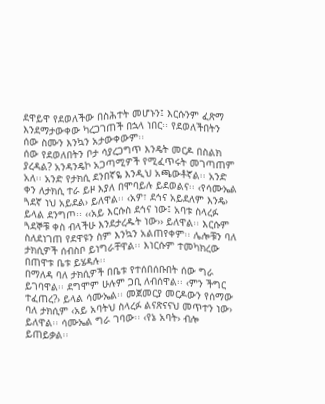ደዋይዋ የደወለችው በስሕተት መሆኑን፤ እርሱንም ፈጽማ እንደማታውቀው ካረጋገጠች በኋላ ነበር፡፡ የደወለችበትን ሰው ስሙን እንኳን አታውቀውም፡፡
ሰው የደወለበትን ቦታ ሳያረጋግጥ እንዴት መርዶ በስልክ ያረዳል? አንዳንዴኮ አጋጣሚዎች የሚፈጥሩት መገጣጠም አለ፡፡ አንድ የታክሲ ደንበኛዬ እንዲህ አጫውቶኛል፡፡ አንድ ቀን ለታክሲ ተራ ይዞ እያለ በሞባይሉ ይደወልና፡፡ ‹የሳሙኤል ጓደኛ ነህ አይደል› ይለዋል፡፡ ‹አዎ፣ ደኅና አይደለም እንዴ› ይላል ደንግጦ፡፡ ‹‹አይ እርሱስ ደኅና ነው፤ አባቱ ስላረፉ ጓደኞቹ ቀስ ብላችሁ እንደታረዱት ነው›› ይለዋል፡፡ እርሱም ስለደነገጠ የደዋዩን ስም እንኳን አልጠየቀም፡፡ ሌሎቹን ባለ ታክሲዎች ሰብስቦ ይነግራቸዋል፡፡ እነርሱም ተመካክረው በጠዋቱ ቤቱ ይሄዳሉ፡፡
በማለዳ ባለ ታክሲዎች በቤቱ የተሰበሰቡበት ሰው ግራ ይገባዋል፡፡ ደግሞም ሁሉም ጋቢ ለብሰዋል፡፡ ‹ምን ችግር ተፈጠረ?› ይላል ሳሙኤል፡፡ መጀመርያ መርዶውን የሰማው ባለ ታክሲም ‹አይ አባትህ ስላረፉ ልናጽናናህ መጥተን ነው› ይለዋል፡፡ ሳሙኤል ግራ ገባው፡፡ ‹የኔ አባት› ብሎ ይጠይቃል፡፡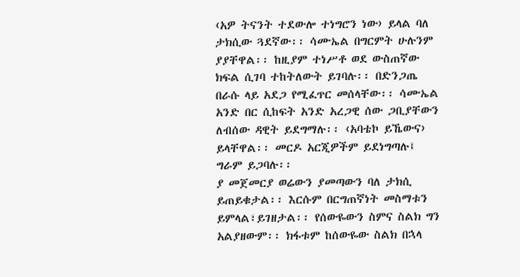‹አዎ ትናንት ተደውሎ ተነግሮን ነው› ይላል ባለ ታክሲው ጓደኛው፡፡ ሳሙኤል በግርምት ሁሉንም ያያቸዋል፡፡ ከዚያም ተነሥቶ ወደ ውስጠኛው ክፍል ሲገባ ተከትለውት ይገባሉ፡፡ በድንጋጤ በራሱ ላይ አደጋ የሚፈጥር መሰላቸው፡፡ ሳሙኤል አንድ በር ሲከፍት አንድ አረጋዊ ሰው ጋቢያቸውን ለብሰው ዳዊት ይደግማሉ፡፡ ‹አባቴኮ ይኼውና› ይላቸዋል፡፡ መርዶ አርጂዎችም ይደነግጣሉ፤ ግራም ይጋባሉ፡፡
ያ መጀመርያ ወሬውን ያመጣውን ባለ ታክሲ ይጠይቁታል፡፡ እርሱም በርግጠኛነት መስማቱን ይምላል፣ይገዘታል፡፡ የሰውዬውን ስምና ስልክ ግን አልያዘውም፡፡ ክፋቱም ከሰውዬው ስልክ በኋላ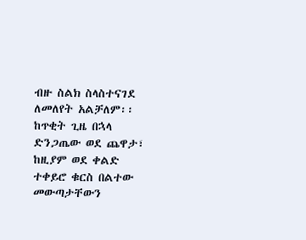ብዙ ስልክ ስላስተናገደ ለመለየት አልቻለም፡፡ ከጥቂት ጊዜ በኋላ ድንጋጤው ወደ ጨዋታ፣ ከዚያም ወደ ቀልድ ተቀይሮ ቁርስ በልተው መውጣታቸውን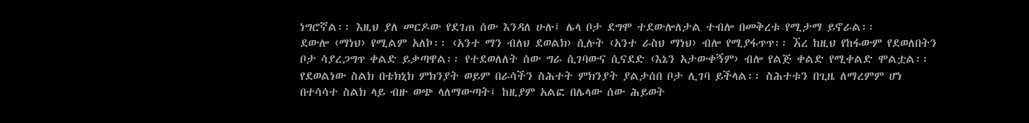ነግሮኛል፡፡ እዚህ ያለ መርዶው የደገጠ ሰው እንዳለ ሁሉ፤ ሌላ ቦታ ደግሞ ተደውሎለታል ተብሎ በመቅረቱ የሚታማ ይኖራል፡፡
ደውሎ ‹ማነህ› የሚልም አለኮ፡፡ ‹አንተ ማን ብለህ ደወልክ› ሲሉት ‹አንተ ራስህ ማነህ› ብሎ የሚያፋጥጥ፡፡ ኧረ ከዚህ የከፋውም የደወለበትን ቦታ ሳያረጋግጥ ቀልድ ይቃጣዋል፡፡ የተደወለለት ሰው ግራ ሲገባውና ሲናደድ ‹እኔን አታውቀኝም› ብሎ የልጅ ቀልድ የሚቀልድ ሞልቷል፡፡
የደወልነው ስልክ በቴክኒክ ምክንያት ወይም በራሳችን ስሕተት ምክንያት ያልታሰበ ቦታ ሊገባ ይችላል፡፡ ስሕተቱን በጊዜ ለማረምም ሆነ በተሳሳተ ስልክ ላይ ብዙ ወጭ ላለማውጣት፤ ከዚያም አልፎ በሌላው ሰው ሕይወት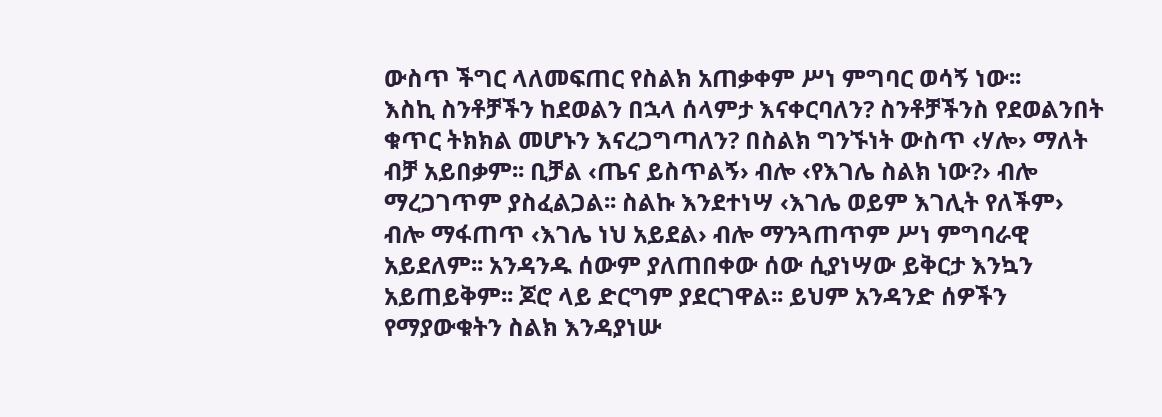ውስጥ ችግር ላለመፍጠር የስልክ አጠቃቀም ሥነ ምግባር ወሳኝ ነው፡፡
እስኪ ስንቶቻችን ከደወልን በኋላ ሰላምታ እናቀርባለን? ስንቶቻችንስ የደወልንበት ቁጥር ትክክል መሆኑን እናረጋግጣለን? በስልክ ግንኙነት ውስጥ ‹ሃሎ› ማለት ብቻ አይበቃም፡፡ ቢቻል ‹ጤና ይስጥልኝ› ብሎ ‹የእገሌ ስልክ ነው?› ብሎ ማረጋገጥም ያስፈልጋል፡፡ ስልኩ እንደተነሣ ‹እገሌ ወይም እገሊት የለችም› ብሎ ማፋጠጥ ‹እገሌ ነህ አይደል› ብሎ ማንጓጠጥም ሥነ ምግባራዊ አይደለም፡፡ አንዳንዱ ሰውም ያለጠበቀው ሰው ሲያነሣው ይቅርታ እንኳን አይጠይቅም፡፡ ጆሮ ላይ ድርግም ያደርገዋል፡፡ ይህም አንዳንድ ሰዎችን የማያውቁትን ስልክ እንዳያነሡ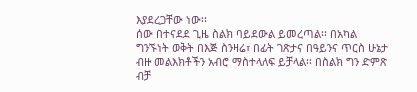እያደረጋቸው ነው፡፡
ሰው በተናደደ ጊዜ ስልክ ባይደውል ይመረጣል፡፡ በአካል ግንኙነት ወቅት በእጅ ስንዛሬ፣ በፊት ገጽታና በዓይንና ጥርስ ሁኔታ ብዙ መልእክቶችን አብሮ ማስተላለፍ ይቻላል፡፡ በስልክ ግን ድምጽ ብቻ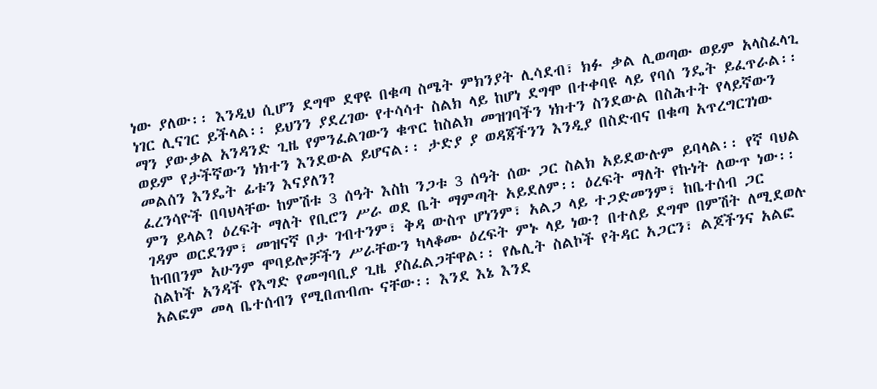ነው ያለው፡፡ እንዲህ ሲሆን ደግሞ ደዋዩ በቁጣ ስሜት ምክንያት ሊሳደብ፣ ክፉ ቃል ሊወጣው ወይም አላስፈላጊ ነገር ሊናገር ይችላል፡፡ ይህንን ያደረገው የተሳሳተ ስልክ ላይ ከሆነ ደግሞ በተቀባዩ ላይ የባሰ ንዴት ይፈጥራል፡፡ ማን ያውቃል አንዳንድ ጊዜ የምንፈልገውን ቁጥር ከስልክ መዝገባችን ነክተን ስንደውል በስሕተት የላይኛውን ወይም የታችኛውን ነክተን እንደውል ይሆናል፡፡ ታድያ ያ ወዳጃችንን እንዲያ በስድብና በቁጣ አጥረግርገነው መልሰን እንዴት ፊቱን እናያለን?
ፈረንሳዮች በባህላቸው ከምሽቱ 3 ሰዓት እስከ ንጋቱ 3 ሰዓት ሰው ጋር ስልክ አይደውሉም ይባላል፡፡ የኛ ባህል ምን ይላል? ዕረፍት ማለት የቢሮን ሥራ ወደ ቤት ማምጣት አይደለም፡፡ ዕረፍት ማለት የኩነት ለውጥ ነው፡፡ ገዳም ወርደንም፣ መዝናኛ ቦታ ገብተንም፣ ቅዳ ውስጥ ሆነንም፣ አልጋ ላይ ተጋድመንም፣ ከቤተሰብ ጋር ከብበንም አሁንም ሞባይሎቻችን ሥራቸውን ካላቆሙ ዕረፍት ምኑ ላይ ነው? በተለይ ደግሞ በምሽት ለሚደወሉ ስልኮች አንዳች የእግድ የመግባቢያ ጊዜ ያስፈልጋቸዋል፡፡ የሌሊት ስልኮች የትዳር አጋርን፣ ልጆችንና አልፎ አልፎም መላ ቤተሰብን የሚበጠብጡ ናቸው፡፡ እንደ እኔ እንደ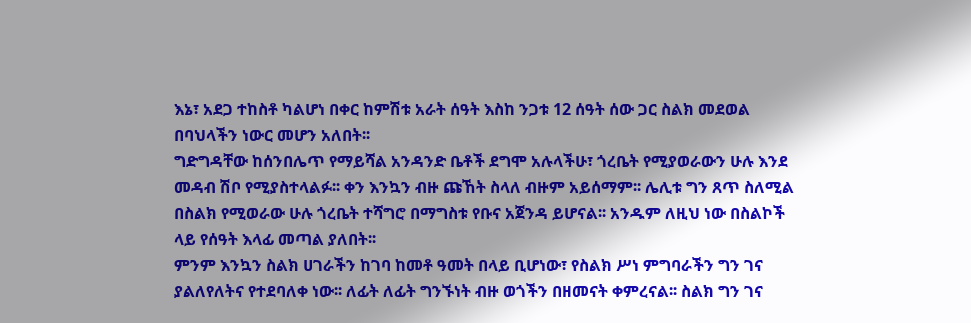እኔ፣ አደጋ ተከስቶ ካልሆነ በቀር ከምሽቱ አራት ሰዓት እስከ ንጋቱ 12 ሰዓት ሰው ጋር ስልክ መደወል በባህላችን ነውር መሆን አለበት፡፡
ግድግዳቸው ከሰንበሌጥ የማይሻል አንዳንድ ቤቶች ደግሞ አሉላችሁ፣ ጎረቤት የሚያወራውን ሁሉ እንደ መዳብ ሽቦ የሚያስተላልፉ፡፡ ቀን እንኳን ብዙ ጩኸት ስላለ ብዙም አይሰማም፡፡ ሌሊቱ ግን ጸጥ ስለሚል በስልክ የሚወራው ሁሉ ጎረቤት ተሻግሮ በማግስቱ የቡና አጀንዳ ይሆናል፡፡ አንዱም ለዚህ ነው በስልኮች ላይ የሰዓት እላፊ መጣል ያለበት፡፡
ምንም እንኳን ስልክ ሀገራችን ከገባ ከመቶ ዓመት በላይ ቢሆነው፣ የስልክ ሥነ ምግባራችን ግን ገና ያልለየለትና የተደባለቀ ነው፡፡ ለፊት ለፊት ግንኙነት ብዙ ወጎችን በዘመናት ቀምረናል፡፡ ስልክ ግን ገና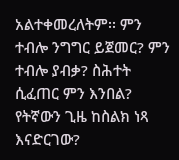አልተቀመረለትም፡፡ ምን ተብሎ ንግግር ይጀመር? ምን ተብሎ ያብቃ? ስሕተት ሲፈጠር ምን እንበል? የትኛውን ጊዜ ከስልክ ነጻ እናድርገው?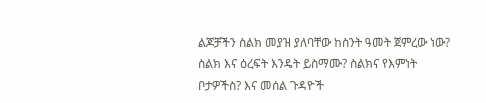ልጆቻችን ስልክ መያዝ ያለባቸው ከስንት ዓመት ጀምረው ነው? ስልክ እና ዕረፍት እንዴት ይስማሙ? ስልክና የእምነት ቦታዎችስ? እና መሰል ጉዳዮች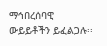ማኅበረሰባዊ ውይይቶችን ይፈልጋሉ፡፡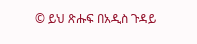© ይህ ጽሑፍ በአዲስ ጉዳይ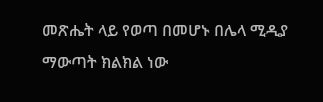መጽሔት ላይ የወጣ በመሆኑ በሌላ ሚዲያ ማውጣት ክልክል ነው